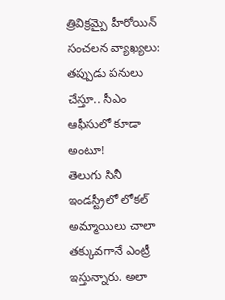త్రివిక్రమ్పై హీరోయిన్ సంచలన వ్యాఖ్యలు: తప్పుడు పనులు చేస్తూ.. సీఎం ఆఫీసులో కూడా అంటూ!
తెలుగు సినీ ఇండస్ట్రీలో లోకల్ అమ్మాయిలు చాలా తక్కువగానే ఎంట్రీ ఇస్తున్నారు. అలా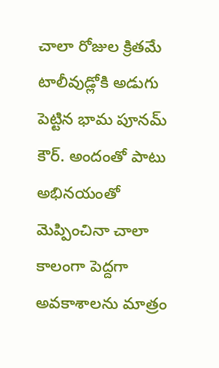చాలా రోజుల క్రితమే టాలీవుడ్లోకి అడుగు పెట్టిన భామ పూనమ్ కౌర్. అందంతో పాటు అభినయంతో మెప్పించినా చాలా కాలంగా పెద్దగా అవకాశాలను మాత్రం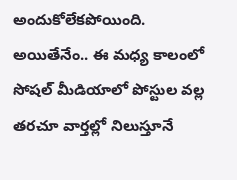అందుకోలేకపోయింది.
అయితేనేం.. ఈ మధ్య కాలంలో సోషల్ మీడియాలో పోస్టుల వల్ల తరచూ వార్తల్లో నిలుస్తూనే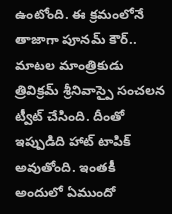ఉంటోంది. ఈ క్రమంలోనే తాజాగా పూనమ్ కౌర్.. మాటల మాంత్రికుడు త్రివిక్రమ్ శ్రీనివాస్పై సంచలన ట్వీట్ చేసింది. దీంతో ఇప్పుడిది హాట్ టాపిక్ అవుతోంది. ఇంతకీ అందులో ఏముందో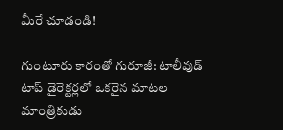మీరే చూడండి!

గుంటూరు కారంతో గురూజీ: టాలీవుడ్ టాప్ డైరెక్టర్లలో ఒకరైన మాటల మాంత్రికుడు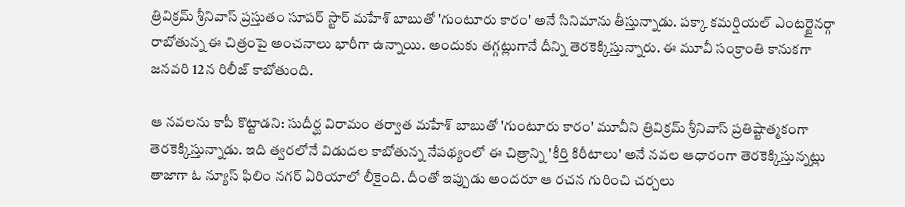త్రివిక్రమ్ శ్రీనివాస్ ప్రస్తుతం సూపర్ స్టార్ మహేశ్ బాబుతో 'గుంటూరు కారం' అనే సినిమాను తీస్తున్నాడు. పక్కా కమర్షియల్ ఎంటర్టైనర్గా రాబోతున్న ఈ చిత్రంపై అంచనాలు భారీగా ఉన్నాయి. అందుకు తగ్గట్లుగానే దీన్ని తెరకెక్కిస్తున్నారు. ఈ మూవీ సంక్రాంతి కానుకగా జనవరి 12న రిలీజ్ కాబోతుంది.

ఆ నవలను కాపీ కొట్టాడని: సుదీర్ఘ విరామం తర్వాత మహేశ్ బాబుతో 'గుంటూరు కారం' మూవీని త్రివిక్రమ్ శ్రీనివాస్ ప్రతిష్టాత్మకంగా తెరకెక్కిస్తున్నాడు. ఇది త్వరలోనే విడుదల కాబోతున్న నేపథ్యంలో ఈ చిత్రాన్ని 'కీర్తి కిరీటాలు' అనే నవల ఆధారంగా తెరకెక్కిస్తున్నట్లు తాజాగా ఓ న్యూస్ ఫిలిం నగర్ ఏరియాలో లీకైంది. దీంతో ఇప్పుడు అందరూ ఆ రచన గురించి చర్చలు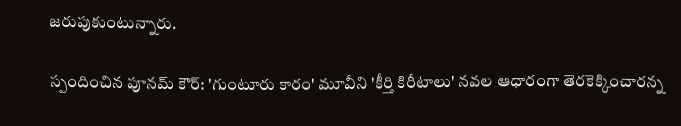జరుపుకుంటున్నారు.

స్పందించిన పూనమ్ కౌర్: 'గుంటూరు కారం' మూవీని 'కీర్తి కిరీటాలు' నవల ఆధారంగా తెరకెక్కించారన్న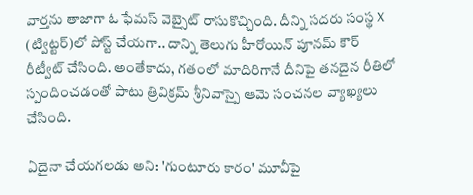వార్తను తాజాగా ఓ ఫేమస్ వెబ్సైట్ రాసుకొచ్చింది. దీన్ని సదరు సంస్థ X (ట్విట్టర్)లో పోస్ట్ చేయగా.. దాన్ని తెలుగు హీరోయిన్ పూనమ్ కౌర్ రీట్వీట్ చేసింది. అంతేకాదు, గతంలో మాదిరిగానే దీనిపై తనదైన రీతిలో స్పందించడంతో పాటు త్రివిక్రమ్ శ్రీనివాస్పై ఆమె సంచనల వ్యాఖ్యలు చేసింది.

ఏదైనా చేయగలడు అని: 'గుంటూరు కారం' మూవీపై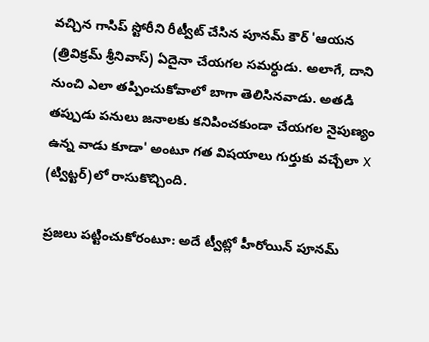వచ్చిన గాసిప్ స్టోరీని రీట్వీట్ చేసిన పూనమ్ కౌర్ 'ఆయన (త్రివిక్రమ్ శ్రీనివాస్) ఏదైనా చేయగల సమర్ధుడు. అలాగే, దాని నుంచి ఎలా తప్పించుకోవాలో బాగా తెలిసినవాడు. అతడి తప్పుడు పనులు జనాలకు కనిపించకుండా చేయగల నైపుణ్యం ఉన్న వాడు కూడా' అంటూ గత విషయాలు గుర్తుకు వచ్చేలా X (ట్విట్టర్)లో రాసుకొచ్చింది.

ప్రజలు పట్టించుకోరంటూ: అదే ట్వీట్లో హీరోయిన్ పూనమ్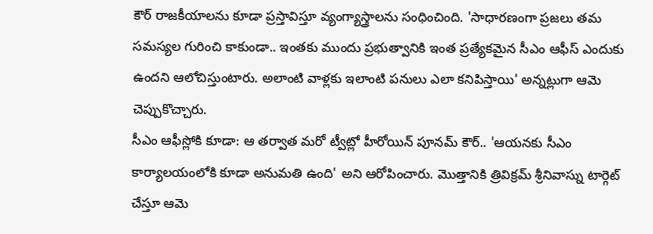కౌర్ రాజకీయాలను కూడా ప్రస్తావిస్తూ వ్యంగ్యాస్త్రాలను సంధించింది. 'సాధారణంగా ప్రజలు తమ సమస్యల గురించి కాకుండా.. ఇంతకు ముందు ప్రభుత్వానికి ఇంత ప్రత్యేకమైన సీఎం ఆఫీస్ ఎందుకు ఉందని ఆలోచిస్తుంటారు. అలాంటి వాళ్లకు ఇలాంటి పనులు ఎలా కనిపిస్తాయి' అన్నట్లుగా ఆమె చెప్పుకొచ్చారు.
సీఎం ఆఫీస్లోకి కూడా: ఆ తర్వాత మరో ట్వీట్లో హీరోయిన్ పూనమ్ కౌర్.. 'ఆయనకు సీఎం కార్యాలయంలోకి కూడా అనుమతి ఉంది' అని ఆరోపించారు. మొత్తానికి త్రివిక్రమ్ శ్రీనివాస్ను టార్గెట్ చేస్తూ ఆమె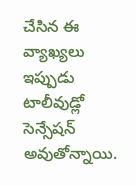చేసిన ఈ వ్యాఖ్యలు ఇప్పుడు టాలీవుడ్లో సెన్సేషన్ అవుతోన్నాయి.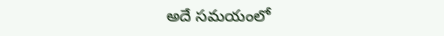అదే సమయంలో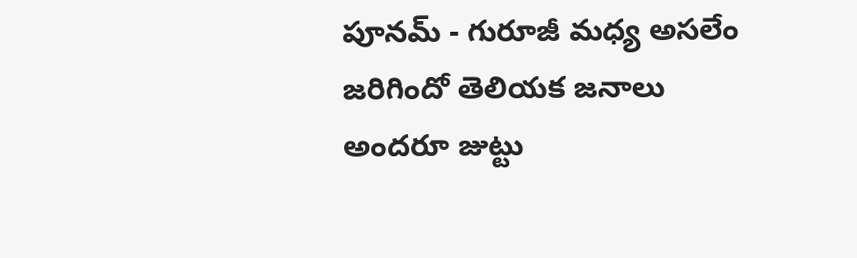పూనమ్ - గురూజీ మధ్య అసలేం జరిగిందో తెలియక జనాలు అందరూ జుట్టు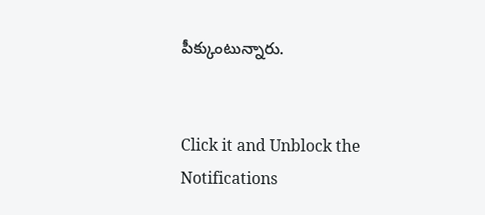పీక్కుంటున్నారు.


Click it and Unblock the Notifications